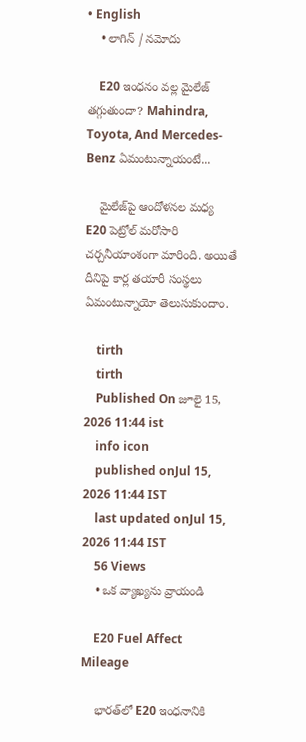• English
    • లాగిన్ / నమోదు

    E20 ఇంధనం వల్ల మైలేజ్ తగ్గుతుందా? Mahindra, Toyota, And Mercedes-Benz ఏమంటున్నాయంటే...

    మైలేజ్‌పై ఆందోళనల మధ్య E20 పెట్రోల్ మరోసారి చర్చనీయాంశంగా మారింది. అయితే దీనిపై కార్ల తయారీ సంస్థలు ఏమంటున్నాయో తెలుసుకుందాం.

    tirth
    tirth
    Published On జూలై 15, 2026 11:44 ist
    info icon
    published onJul 15, 2026 11:44 IST
    last updated onJul 15, 2026 11:44 IST
    56 Views
    • ఒక వ్యాఖ్యను వ్రాయండి

    E20 Fuel Affect Mileage

    భారత్‌లో E20 ఇంధనానికి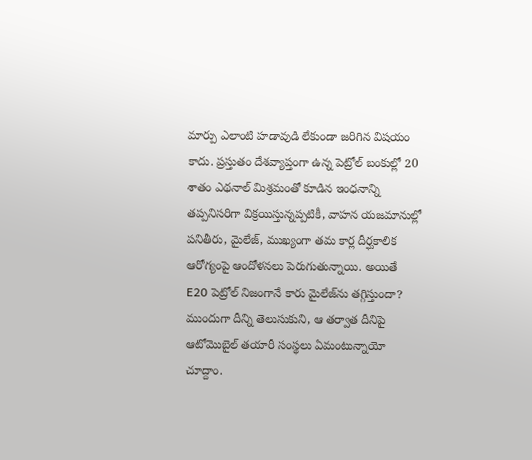మార్పు ఎలాంటి హడావుడి లేకుండా జరిగిన విషయం కాదు. ప్రస్తుతం దేశవ్యాప్తంగా ఉన్న పెట్రోల్ బంకుల్లో 20 శాతం ఎథనాల్ మిశ్రమంతో కూడిన ఇంధనాన్ని తప్పనిసరిగా విక్రయిస్తున్నప్పటికీ, వాహన యజమానుల్లో పనితీరు, మైలేజ్, ముఖ్యంగా తమ కార్ల దీర్ఘకాలిక ఆరోగ్యంపై ఆందోళనలు పెరుగుతున్నాయి. అయితే E20 పెట్రోల్ నిజంగానే కారు మైలేజ్‌ను తగ్గిస్తుందా? ముందుగా దీన్ని తెలుసుకుని, ఆ తర్వాత దీనిపై ఆటోమొబైల్ తయారీ సంస్థలు ఏమంటున్నాయో చూద్దాం.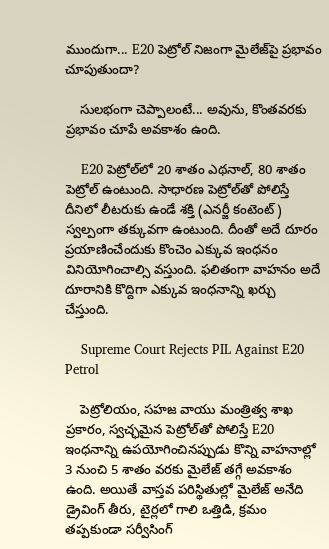ముందుగా... E20 పెట్రోల్ నిజంగా మైలేజ్‌పై ప్రభావం చూపుతుందా?

    సులభంగా చెప్పాలంటే... అవును, కొంతవరకు ప్రభావం చూపే అవకాశం ఉంది.

    E20 పెట్రోల్‌లో 20 శాతం ఎథనాల్, 80 శాతం పెట్రోల్ ఉంటుంది. సాధారణ పెట్రోల్‌తో పోలిస్తే దీనిలో లీటరుకు ఉండే శక్తి (ఎనర్జీ కంటెంట్) స్వల్పంగా తక్కువగా ఉంటుంది. దీంతో అదే దూరం ప్రయాణించేందుకు కొంచెం ఎక్కువ ఇంధనం వినియోగించాల్సి వస్తుంది. ఫలితంగా వాహనం అదే దూరానికి కొద్దిగా ఎక్కువ ఇంధనాన్ని ఖర్చు చేస్తుంది.

    Supreme Court Rejects PIL Against E20 Petrol

    పెట్రోలియం, సహజ వాయు మంత్రిత్వ శాఖ ప్రకారం, స్వచ్ఛమైన పెట్రోల్‌తో పోలిస్తే E20 ఇంధనాన్ని ఉపయోగించినప్పుడు కొన్ని వాహనాల్లో 3 నుంచి 5 శాతం వరకు మైలేజ్ తగ్గే అవకాశం ఉంది. అయితే వాస్తవ పరిస్థితుల్లో మైలేజ్ అనేది డ్రైవింగ్ తీరు, టైర్లలో గాలి ఒత్తిడి, క్రమం తప్పకుండా సర్వీసింగ్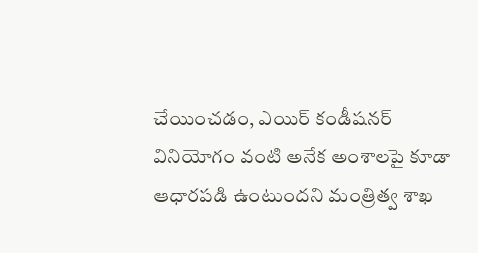చేయించడం, ఎయిర్ కండీషనర్ వినియోగం వంటి అనేక అంశాలపై కూడా ఆధారపడి ఉంటుందని మంత్రిత్వ శాఖ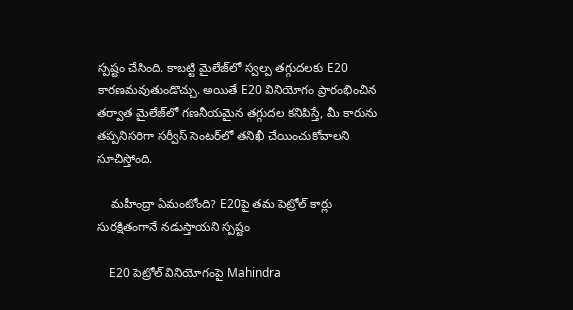స్పష్టం చేసింది. కాబట్టి మైలేజ్‌లో స్వల్ప తగ్గుదలకు E20 కారణమవుతుండొచ్చు. అయితే E20 వినియోగం ప్రారంభించిన తర్వాత మైలేజ్‌లో గణనీయమైన తగ్గుదల కనిపిస్తే, మీ కారును తప్పనిసరిగా సర్వీస్ సెంటర్‌లో తనిఖీ చేయించుకోవాలని సూచిస్తోంది.

    మహీంద్రా ఏమంటోంది? E20పై తమ పెట్రోల్ కార్లు సురక్షితంగానే నడుస్తాయని స్పష్టం

    E20 పెట్రోల్ వినియోగంపై Mahindra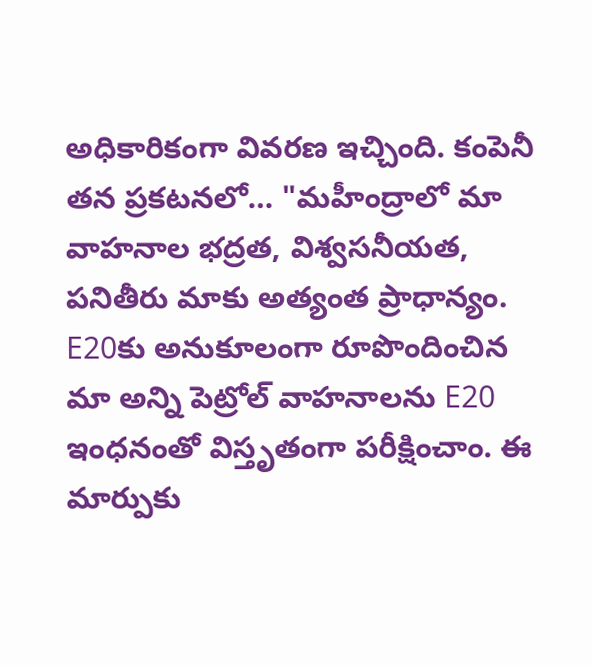అధికారికంగా వివరణ ఇచ్చింది. కంపెనీ తన ప్రకటనలో… "మహీంద్రాలో మా వాహనాల భద్రత, విశ్వసనీయత, పనితీరు మాకు అత్యంత ప్రాధాన్యం. E20కు అనుకూలంగా రూపొందించిన మా అన్ని పెట్రోల్ వాహనాలను E20 ఇంధనంతో విస్తృతంగా పరీక్షించాం. ఈ మార్పుకు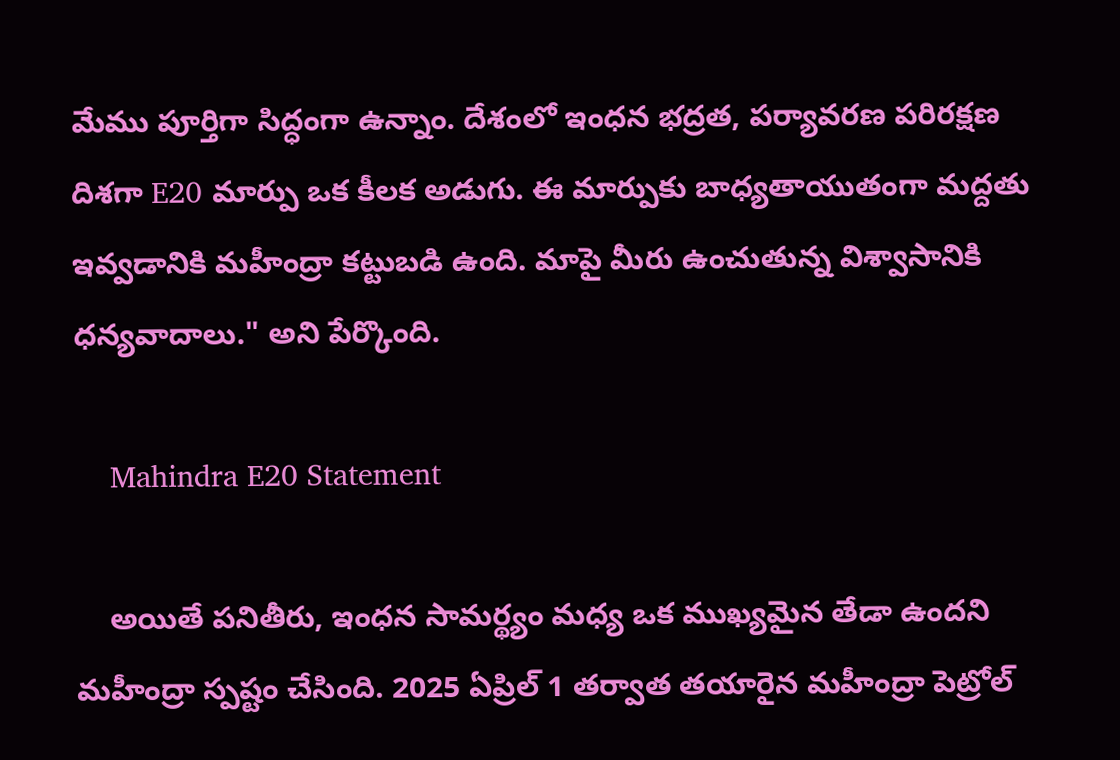మేము పూర్తిగా సిద్ధంగా ఉన్నాం. దేశంలో ఇంధన భద్రత, పర్యావరణ పరిరక్షణ దిశగా E20 మార్పు ఒక కీలక అడుగు. ఈ మార్పుకు బాధ్యతాయుతంగా మద్దతు ఇవ్వడానికి మహీంద్రా కట్టుబడి ఉంది. మాపై మీరు ఉంచుతున్న విశ్వాసానికి ధన్యవాదాలు." అని పేర్కొంది.

    Mahindra E20 Statement

    అయితే పనితీరు, ఇంధన సామర్థ్యం మధ్య ఒక ముఖ్యమైన తేడా ఉందని మహీంద్రా స్పష్టం చేసింది. 2025 ఏప్రిల్ 1 తర్వాత తయారైన మహీంద్రా పెట్రోల్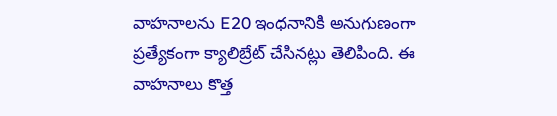వాహనాలను E20 ఇంధనానికి అనుగుణంగా ప్రత్యేకంగా క్యాలిబ్రేట్ చేసినట్లు తెలిపింది. ఈ వాహనాలు కొత్త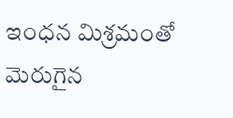ఇంధన మిశ్రమంతో మెరుగైన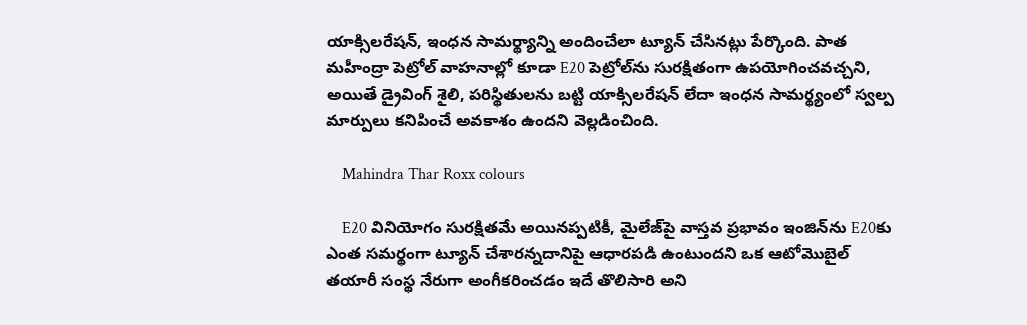యాక్సిలరేషన్, ఇంధన సామర్థ్యాన్ని అందించేలా ట్యూన్ చేసినట్లు పేర్కొంది. పాత మహీంద్రా పెట్రోల్ వాహనాల్లో కూడా E20 పెట్రోల్‌ను సురక్షితంగా ఉపయోగించవచ్చని, అయితే డ్రైవింగ్ శైలి, పరిస్థితులను బట్టి యాక్సిలరేషన్ లేదా ఇంధన సామర్థ్యంలో స్వల్ప మార్పులు కనిపించే అవకాశం ఉందని వెల్లడించింది.

    Mahindra Thar Roxx colours

    E20 వినియోగం సురక్షితమే అయినప్పటికీ, మైలేజ్‌పై వాస్తవ ప్రభావం ఇంజిన్‌ను E20కు ఎంత సమర్థంగా ట్యూన్ చేశారన్నదానిపై ఆధారపడి ఉంటుందని ఒక ఆటోమొబైల్ తయారీ సంస్థ నేరుగా అంగీకరించడం ఇదే తొలిసారి అని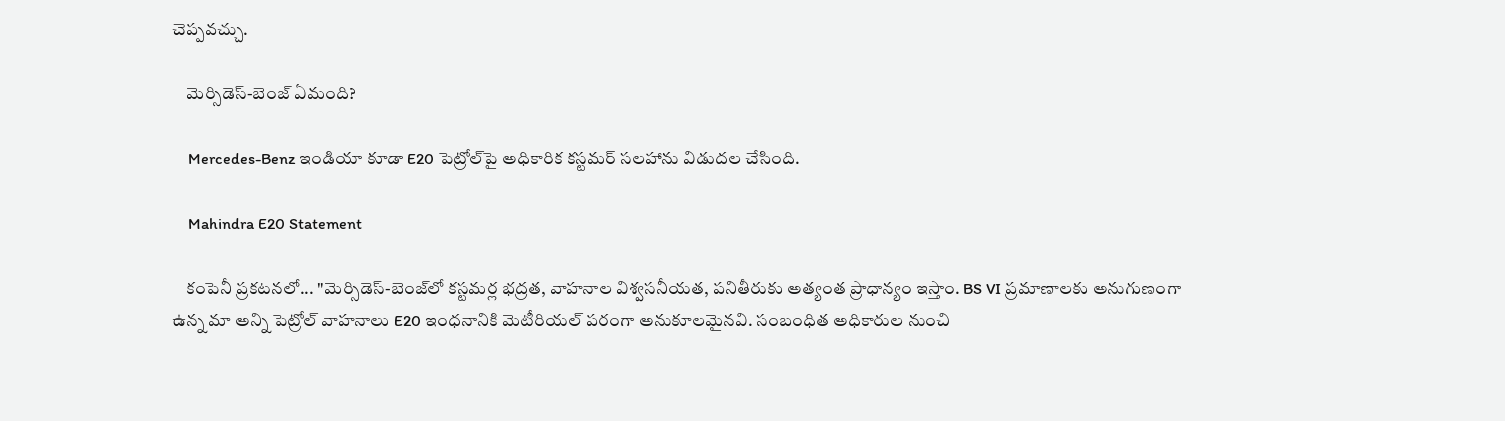చెప్పవచ్చు.

    మెర్సిడెస్-బెంజ్ ఏమంది?

    Mercedes-Benz ఇండియా కూడా E20 పెట్రోల్‌పై అధికారిక కస్టమర్ సలహాను విడుదల చేసింది.

    Mahindra E20 Statement

    కంపెనీ ప్రకటనలో... "మెర్సిడెస్-బెంజ్‌లో కస్టమర్ల భద్రత, వాహనాల విశ్వసనీయత, పనితీరుకు అత్యంత ప్రాధాన్యం ఇస్తాం. BS VI ప్రమాణాలకు అనుగుణంగా ఉన్న మా అన్ని పెట్రోల్ వాహనాలు E20 ఇంధనానికి మెటీరియల్ పరంగా అనుకూలమైనవి. సంబంధిత అధికారుల నుంచి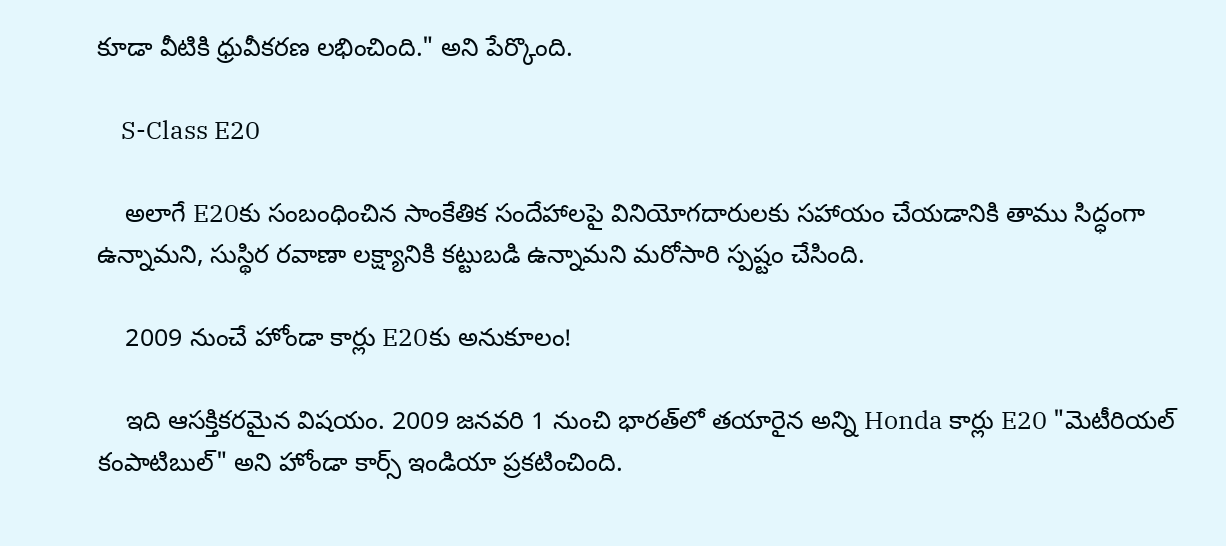కూడా వీటికి ధ్రువీకరణ లభించింది." అని పేర్కొంది.

    S-Class E20

    అలాగే E20కు సంబంధించిన సాంకేతిక సందేహాలపై వినియోగదారులకు సహాయం చేయడానికి తాము సిద్ధంగా ఉన్నామని, సుస్థిర రవాణా లక్ష్యానికి కట్టుబడి ఉన్నామని మరోసారి స్పష్టం చేసింది.

    2009 నుంచే హోండా కార్లు E20కు అనుకూలం!

    ఇది ఆసక్తికరమైన విషయం. 2009 జనవరి 1 నుంచి భారత్‌లో తయారైన అన్ని Honda కార్లు E20 "మెటీరియల్ కంపాటిబుల్" అని హోండా కార్స్ ఇండియా ప్రకటించింది.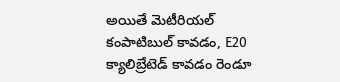అయితే మెటీరియల్ కంపాటిబుల్ కావడం, E20 క్యాలిబ్రేటెడ్ కావడం రెండూ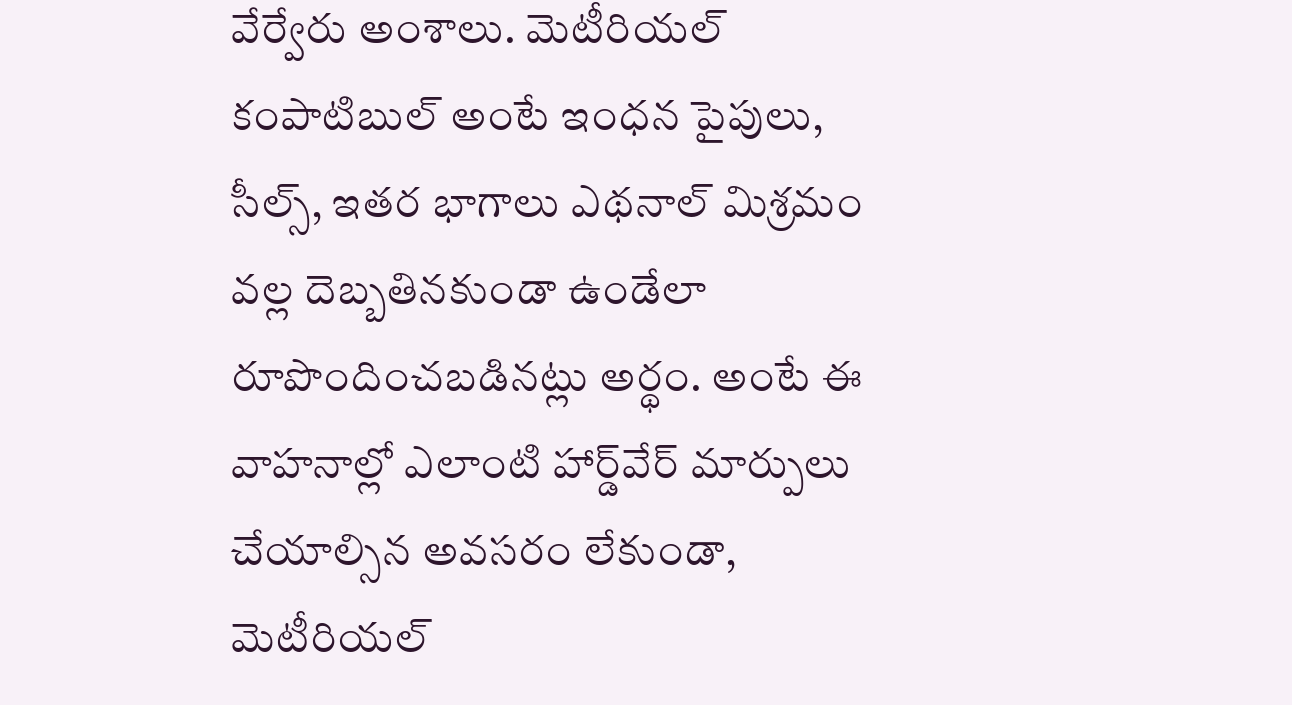వేర్వేరు అంశాలు. మెటీరియల్ కంపాటిబుల్ అంటే ఇంధన పైపులు, సీల్స్, ఇతర భాగాలు ఎథనాల్ మిశ్రమం వల్ల దెబ్బతినకుండా ఉండేలా రూపొందించబడినట్లు అర్థం. అంటే ఈ వాహనాల్లో ఎలాంటి హార్డ్‌వేర్ మార్పులు చేయాల్సిన అవసరం లేకుండా, మెటీరియల్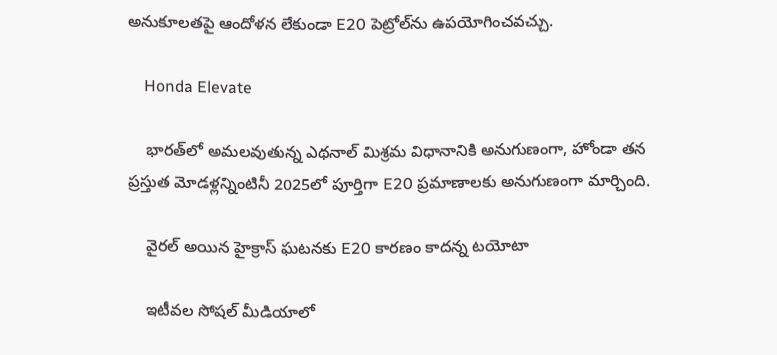అనుకూలతపై ఆందోళన లేకుండా E20 పెట్రోల్‌ను ఉపయోగించవచ్చు.

    Honda Elevate

    భారత్‌లో అమలవుతున్న ఎథనాల్ మిశ్రమ విధానానికి అనుగుణంగా, హోండా తన ప్రస్తుత మోడళ్లన్నింటినీ 2025లో పూర్తిగా E20 ప్రమాణాలకు అనుగుణంగా మార్చింది.

    వైరల్ అయిన హైక్రాస్ ఘటనకు E20 కారణం కాదన్న టయోటా

    ఇటీవల సోషల్ మీడియాలో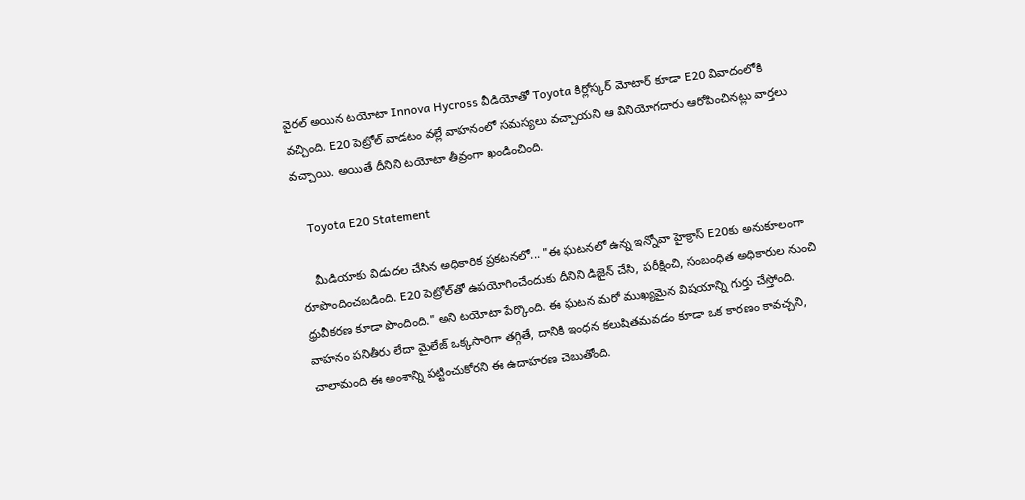వైరల్ అయిన టయోటా Innova Hycross వీడియోతో Toyota కిర్లోస్కర్ మోటార్ కూడా E20 వివాదంలోకి వచ్చింది. E20 పెట్రోల్ వాడటం వల్లే వాహనంలో సమస్యలు వచ్చాయని ఆ వినియోగదారు ఆరోపించినట్లు వార్తలు వచ్చాయి. అయితే దీనిని టయోటా తీవ్రంగా ఖండించింది.

    Toyota E20 Statement

    మీడియాకు విడుదల చేసిన అధికారిక ప్రకటనలో... "ఈ ఘటనలో ఉన్న ఇన్నోవా హైక్రాస్ E20కు అనుకూలంగా రూపొందించబడింది. E20 పెట్రోల్‌తో ఉపయోగించేందుకు దీనిని డిజైన్ చేసి, పరీక్షించి, సంబంధిత అధికారుల నుంచి ధ్రువీకరణ కూడా పొందింది." అని టయోటా పేర్కొంది. ఈ ఘటన మరో ముఖ్యమైన విషయాన్ని గుర్తు చేస్తోంది. వాహనం పనితీరు లేదా మైలేజ్ ఒక్కసారిగా తగ్గితే, దానికి ఇంధన కలుషితమవడం కూడా ఒక కారణం కావచ్చని, చాలామంది ఈ అంశాన్ని పట్టించుకోరని ఈ ఉదాహరణ చెబుతోంది.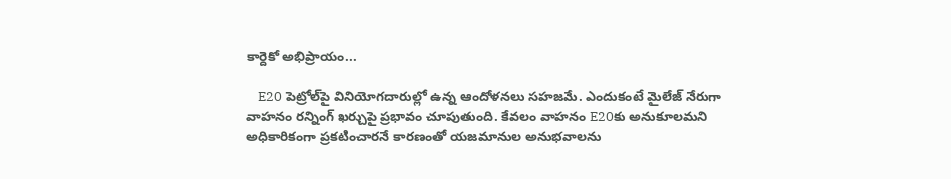కార్దెకో అభిప్రాయం...

    E20 పెట్రోల్‌పై వినియోగదారుల్లో ఉన్న ఆందోళనలు సహజమే. ఎందుకంటే మైలేజ్ నేరుగా వాహనం రన్నింగ్ ఖర్చుపై ప్రభావం చూపుతుంది. కేవలం వాహనం E20కు అనుకూలమని అధికారికంగా ప్రకటించారనే కారణంతో యజమానుల అనుభవాలను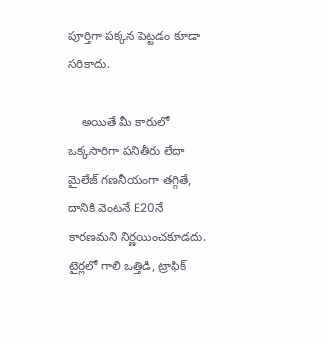పూర్తిగా పక్కన పెట్టడం కూడా సరికాదు.

    అయితే మీ కారులో ఒక్కసారిగా పనితీరు లేదా మైలేజ్ గణనీయంగా తగ్గితే, దానికి వెంటనే E20నే కారణమని నిర్ణయించకూడదు. టైర్లలో గాలి ఒత్తిడి, ట్రాఫిక్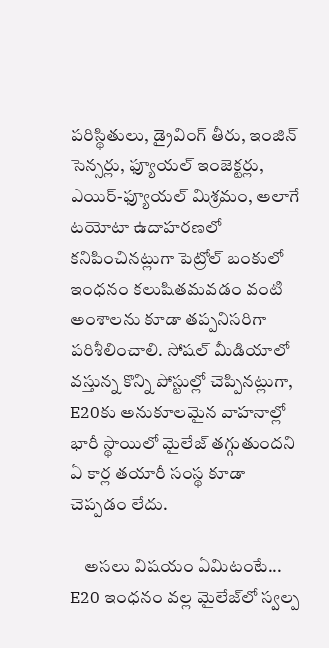పరిస్థితులు, డ్రైవింగ్ తీరు, ఇంజిన్ సెన్సర్లు, ఫ్యూయల్ ఇంజెక్టర్లు, ఎయిర్-ఫ్యూయల్ మిశ్రమం, అలాగే టయోటా ఉదాహరణలో కనిపించినట్లుగా పెట్రోల్ బంకులో ఇంధనం కలుషితమవడం వంటి అంశాలను కూడా తప్పనిసరిగా పరిశీలించాలి. సోషల్ మీడియాలో వస్తున్న కొన్ని పోస్టుల్లో చెప్పినట్లుగా, E20కు అనుకూలమైన వాహనాల్లో భారీ స్థాయిలో మైలేజ్ తగ్గుతుందని ఏ కార్ల తయారీ సంస్థ కూడా చెప్పడం లేదు.

    అసలు విషయం ఏమిటంటే... E20 ఇంధనం వల్ల మైలేజ్‌లో స్వల్ప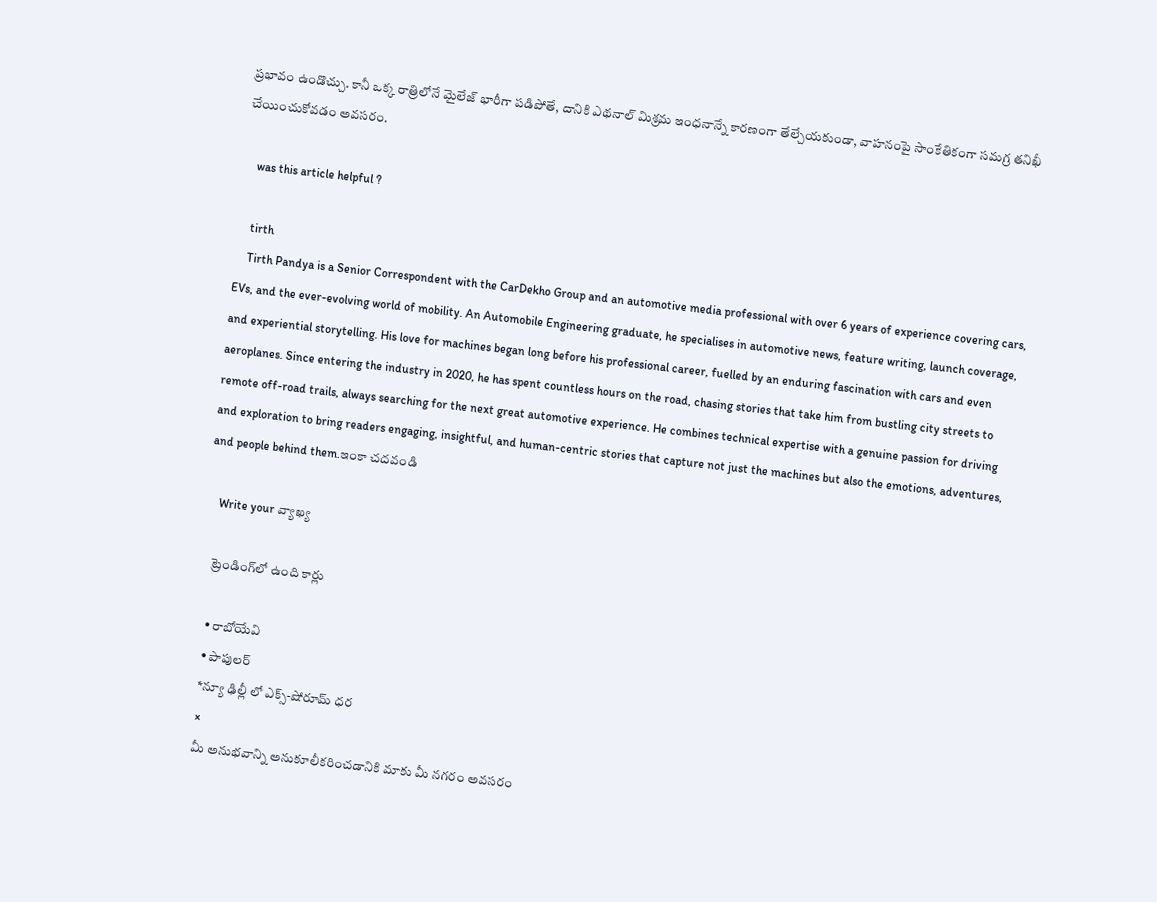ప్రభావం ఉండొచ్చు. కానీ ఒక్క రాత్రిలోనే మైలేజ్ భారీగా పడిపోతే, దానికి ఎథనాల్ మిశ్రమ ఇంధనాన్నే కారణంగా తేల్చేయకుండా, వాహనంపై సాంకేతికంగా సమగ్ర తనిఖీ చేయించుకోవడం అవసరం.

    was this article helpful ?

    tirth
    Tirth Pandya is a Senior Correspondent with the CarDekho Group and an automotive media professional with over 6 years of experience covering cars, EVs, and the ever-evolving world of mobility. An Automobile Engineering graduate, he specialises in automotive news, feature writing, launch coverage, and experiential storytelling. His love for machines began long before his professional career, fuelled by an enduring fascination with cars and even aeroplanes. Since entering the industry in 2020, he has spent countless hours on the road, chasing stories that take him from bustling city streets to remote off-road trails, always searching for the next great automotive experience. He combines technical expertise with a genuine passion for driving and exploration to bring readers engaging, insightful, and human-centric stories that capture not just the machines but also the emotions, adventures, and people behind them.ఇంకా చదవండి

    Write your వ్యాఖ్య

    ట్రెండింగ్‌లో ఉంది కార్లు

    • రాబోయేవి
    • పాపులర్
    *న్యూ ఢిల్లీ లో ఎక్స్-షోరూమ్ ధర
    ×
    మీ అనుభవాన్ని అనుకూలీకరించడానికి మాకు మీ నగరం అవసరం